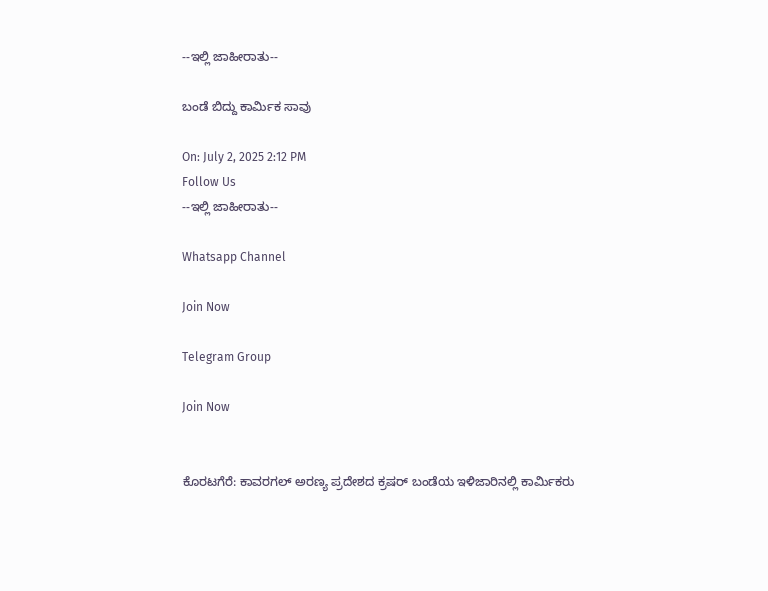--ಇಲ್ಲಿ ಜಾಹೀರಾತು--

ಬಂಡೆ ಬಿದ್ದು ಕಾರ್ಮಿಕ ಸಾವು

On: July 2, 2025 2:12 PM
Follow Us
--ಇಲ್ಲಿ ಜಾಹೀರಾತು--

Whatsapp Channel

Join Now

Telegram Group

Join Now


ಕೊರಟಗೆರೆ: ಕಾವರಗಲ್ ಅರಣ್ಯ ಪ್ರದೇಶದ ಕ್ರಷರ್ ಬಂಡೆಯ ಇಳಿಜಾರಿನಲ್ಲಿ ಕಾರ್ಮಿಕರು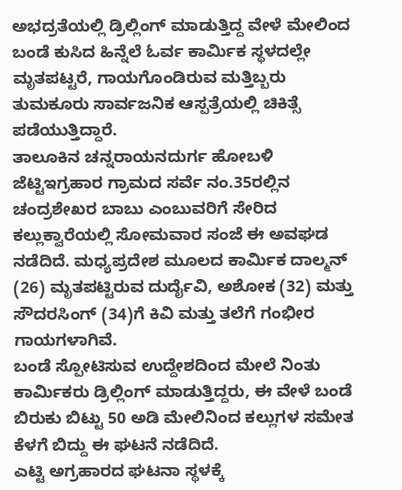ಅಭದ್ರತೆಯಲ್ಲಿ ಡ್ರಿಲ್ಲಿಂಗ್ ಮಾಡುತ್ತಿದ್ದ ವೇಳೆ ಮೇಲಿಂದ ಬಂಡೆ ಕುಸಿದ ಹಿನ್ನೆಲೆ ಓರ್ವ ಕಾರ್ಮಿಕ ಸ್ಥಳದಲ್ಲೇ ಮೃತಪಟ್ಟರೆ, ಗಾಯಗೊಂಡಿರುವ ಮತ್ತಿಬ್ಬರು ತುಮಕೂರು ಸಾರ್ವಜನಿಕ ಆಸ್ಪತ್ರೆಯಲ್ಲಿ ಚಿಕಿತ್ಸೆ ಪಡೆಯುತ್ತಿದ್ದಾರೆ.
ತಾಲೂಕಿನ ಚನ್ನರಾಯನದುರ್ಗ ಹೋಬಳಿ ಜೆಟ್ಟಿಇಗ್ರಹಾರ ಗ್ರಾಮದ ಸರ್ವೆ ನಂ.35ರಲ್ಲಿನ ಚಂದ್ರಶೇಖರ ಬಾಬು ಎಂಬುವರಿಗೆ ಸೇರಿದ ಕಲ್ಲುಕ್ವಾರೆಯಲ್ಲಿ ಸೋಮವಾರ ಸಂಜೆ ಈ ಅವಘಡ ನಡೆದಿದೆ. ಮಧ್ಯಪ್ರದೇಶ ಮೂಲದ ಕಾರ್ಮಿಕ ದಾಲ್ಮನ್ (26) ಮೃತಪಟ್ಟಿರುವ ದುರ್ದೈವಿ, ಅಶೋಕ (32) ಮತ್ತು ಸೌದರಸಿಂಗ್ (34)ಗೆ ಕಿವಿ ಮತ್ತು ತಲೆಗೆ ಗಂಭೀರ ಗಾಯಗಳಾಗಿವೆ.
ಬಂಡೆ ಸ್ಪೋಟಿಸುವ ಉದ್ದೇಶದಿಂದ ಮೇಲೆ ನಿಂತು ಕಾರ್ಮಿಕರು ಡ್ರಿಲ್ಲಿಂಗ್ ಮಾಡುತ್ತಿದ್ದರು, ಈ ವೇಳೆ ಬಂಡೆ ಬಿರುಕು ಬಿಟ್ಟು 50 ಅಡಿ ಮೇಲಿನಿಂದ ಕಲ್ಲುಗಳ ಸಮೇತ ಕೆಳಗೆ ಬಿದ್ದು ಈ ಘಟನೆ ನಡೆದಿದೆ.
ಎಟ್ಟಿ ಅಗ್ರಹಾರದ ಘಟನಾ ಸ್ಥಳಕ್ಕೆ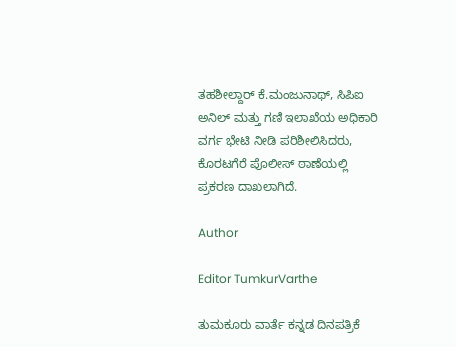ತಹಶೀಲ್ದಾರ್ ಕೆ.ಮಂಜುನಾಥ್, ಸಿಪಿಐ ಅನಿಲ್ ಮತ್ತು ಗಣಿ ಇಲಾಖೆಯ ಅಧಿಕಾರಿ ವರ್ಗ ಭೇಟಿ ನೀಡಿ ಪರಿಶೀಲಿಸಿದರು, ಕೊರಟಗೆರೆ ಪೊಲೀಸ್ ಠಾಣೆಯಲ್ಲಿ ಪ್ರಕರಣ ದಾಖಲಾಗಿದೆ.

Author

Editor TumkurVarthe

ತುಮಕೂರು ವಾರ್ತೆ ಕನ್ನಡ ದಿನಪತ್ರಿಕೆ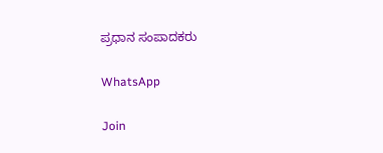ಪ್ರಧಾನ ಸಂಪಾದಕರು

WhatsApp

Join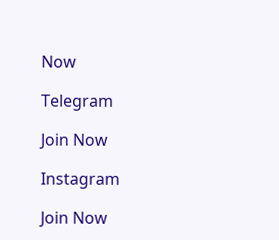Now

Telegram

Join Now

Instagram

Join Now